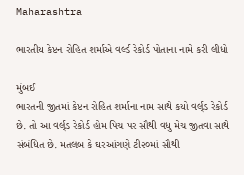Maharashtra

ભારતીય કેપ્ટન રોહિત શર્માએ વર્લ્ડ રેકોર્ડ પોતાના નામે કરી લીધો

મુંબઈ
ભારતની જીતમાં કેપ્ટન રોહિત શર્માના નામ સાથે કયો વર્લ્‌ડ રેકોર્ડ છે. તો આ વર્લ્‌ડ રેકોર્ડ હોમ પિચ પર સૌથી વધુ મેચ જીતવા સાથે સંબંધિત છે. મતલબ કે ઘરઆંગણે ટી૨૦માં સૌથી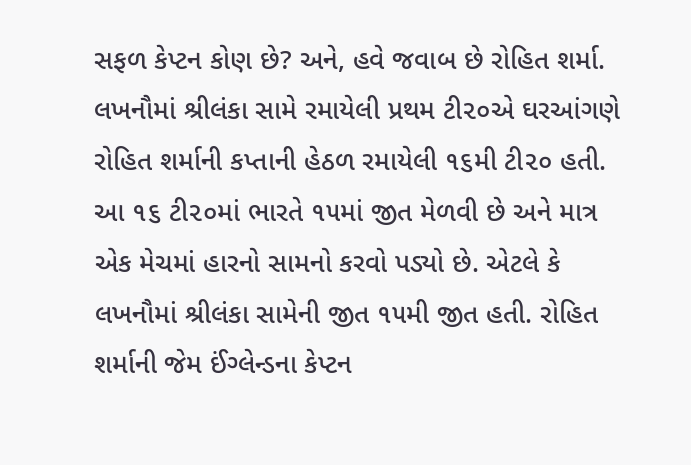સફળ કેપ્ટન કોણ છે? અને, હવે જવાબ છે રોહિત શર્મા. લખનૌમાં શ્રીલંકા સામે રમાયેલી પ્રથમ ટી૨૦એ ઘરઆંગણે રોહિત શર્માની કપ્તાની હેઠળ રમાયેલી ૧૬મી ટી૨૦ હતી. આ ૧૬ ટી૨૦માં ભારતે ૧૫માં જીત મેળવી છે અને માત્ર એક મેચમાં હારનો સામનો કરવો પડ્યો છે. એટલે કે લખનૌમાં શ્રીલંકા સામેની જીત ૧૫મી જીત હતી. રોહિત શર્માની જેમ ઈંગ્લેન્ડના કેપ્ટન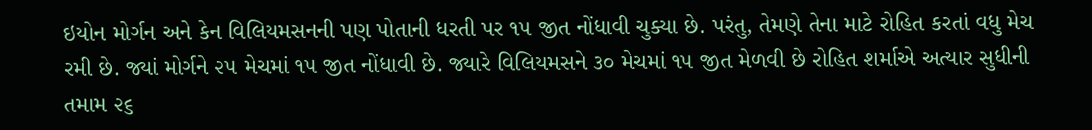ઇયોન મોર્ગન અને કેન વિલિયમસનની પણ પોતાની ધરતી પર ૧૫ જીત નોંધાવી ચુક્યા છે. પરંતુ, તેમણે તેના માટે રોહિત કરતાં વધુ મેચ રમી છે. જ્યાં મોર્ગને ૨૫ મેચમાં ૧૫ જીત નોંધાવી છે. જ્યારે વિલિયમસને ૩૦ મેચમાં ૧૫ જીત મેળવી છે રોહિત શર્માએ અત્યાર સુધીની તમામ ૨૬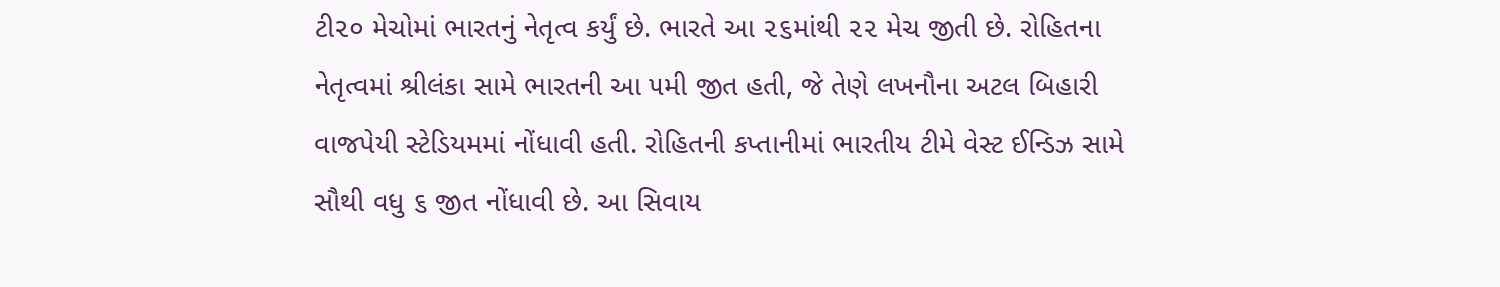ટી૨૦ મેચોમાં ભારતનું નેતૃત્વ કર્યું છે. ભારતે આ ૨૬માંથી ૨૨ મેચ જીતી છે. રોહિતના નેતૃત્વમાં શ્રીલંકા સામે ભારતની આ ૫મી જીત હતી, જે તેણે લખનૌના અટલ બિહારી વાજપેયી સ્ટેડિયમમાં નોંધાવી હતી. રોહિતની કપ્તાનીમાં ભારતીય ટીમે વેસ્ટ ઈન્ડિઝ સામે સૌથી વધુ ૬ જીત નોંધાવી છે. આ સિવાય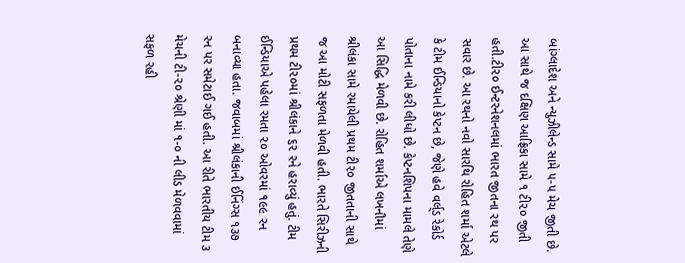બાંગ્લાદેશ અને ન્યુઝીલેન્ડ સામે ૫-૫ મેચ જીતી છે. આ સાથે જ દક્ષિણ આફ્રિકા સામે ૧ ટી૨૦ જીતી હતી.ટી૨૦ ઈન્ટરનેશનલમાં ભારત જીતના રથ પર સવાર છે. આ રથનો નવો સારથિ રોહિત શર્મા એટલે કે ટીમ ઈન્ડિયાનો કેપ્ટન છે, જેણે હવે વર્લ્‌ડ રેકોર્ડ પોતાના નામે કરી લીધો છે. કેપ્ટનશિપના મામલે તેણે આ સિદ્ધિ મેળવી છે. રોહિત શર્માએ લખનૌમાં શ્રીલંકા સામે રમાયેલી પ્રથમ ટી૨૦ જીતતાની સાથે જ આ મોટી સફળતા મેળવી હતી. ભારતે સિરીઝની પ્રથમ ટી૨૦માં શ્રીલંકાને ૬૨ રને હરાવ્યું હતું. ટીમ ઈન્ડિયાએ પહેલા રમતા ૨૦ ઓવરમાં ૧૯૯ રન બનાવ્યા હતા. જવાબમાં શ્રીલંકાની ઈનિંગ્સ ૧૩૭ રન પર સમેટાઈ ગઈ હતી. આ રીતે ભારતીય ટીમ ૩ મેચની ટી-૨૦ શ્રેણી માં ૧-૦ ની લીડ મેળવવામાં સફળ રહી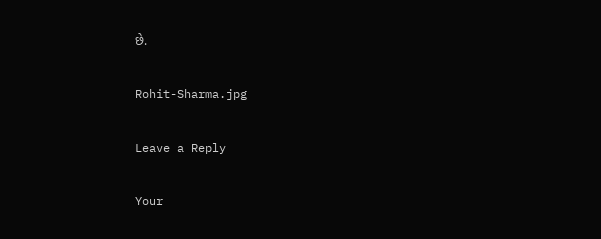છે.

Rohit-Sharma.jpg

Leave a Reply

Your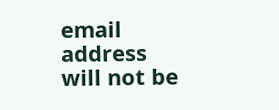email address will not be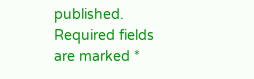published. Required fields are marked *